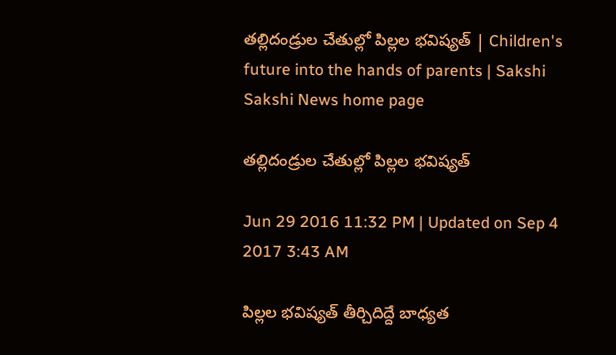తల్లిదండ్రుల చేతుల్లో పిల్లల భవిష్యత్ | Children's future into the hands of parents | Sakshi
Sakshi News home page

తల్లిదండ్రుల చేతుల్లో పిల్లల భవిష్యత్

Jun 29 2016 11:32 PM | Updated on Sep 4 2017 3:43 AM

పిల్లల భవిష్యత్ తీర్చిదిద్దే బాధ్యత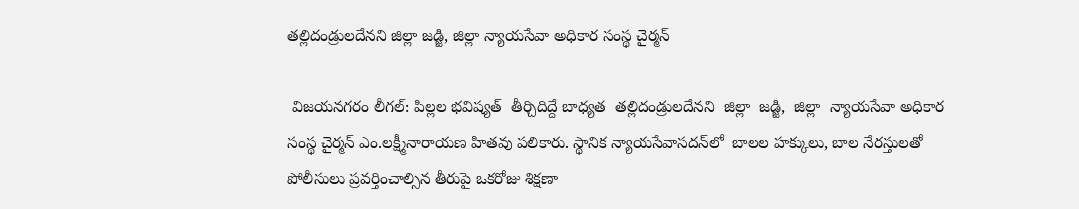తల్లిదండ్రులదేనని జిల్లా జడ్జి, జిల్లా న్యాయసేవా అధికార సంస్థ చైర్మన్

 విజయనగరం లీగల్: పిల్లల భవిష్యత్  తీర్చిదిద్దే బాధ్యత  తల్లిదండ్రులదేనని  జిల్లా  జడ్జి,  జిల్లా  న్యాయసేవా అధికార సంస్థ చైర్మన్ ఎం.లక్ష్మీనారాయణ హితవు పలికారు. స్థానిక న్యాయసేవాసదన్‌లో  బాలల హక్కులు, బాల నేరస్తులతో పోలీసులు ప్రవర్తించాల్సిన తీరుపై ఒకరోజు శిక్షణా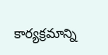కార్యక్రమాన్ని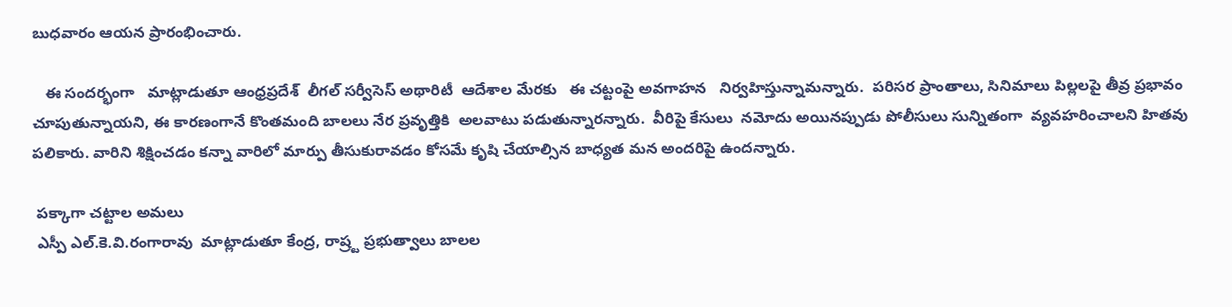బుధవారం ఆయన ప్రారంభించారు.

   ఈ సందర్భంగా   మాట్లాడుతూ ఆంధ్రప్రదేశ్  లీగల్ సర్వీసెస్ అథారిటీ  ఆదేశాల మేరకు   ఈ చట్టంపై అవగాహన   నిర్వహిస్తున్నామన్నారు.  పరిసర ప్రాంతాలు, సినిమాలు పిల్లలపై తీవ్ర ప్రభావం చూపుతున్నాయని, ఈ కారణంగానే కొంతమంది బాలలు నేర ప్రవృత్తికి  అలవాటు పడుతున్నారన్నారు.  వీరిపై కేసులు  నమోదు అయినప్పుడు పోలీసులు సున్నితంగా  వ్యవహరించాలని హితవు పలికారు. వారిని శిక్షించడం కన్నా వారిలో మార్పు తీసుకురావడం కోసమే కృషి చేయాల్సిన బాధ్యత మన అందరిపై ఉందన్నారు.

 పక్కాగా చట్టాల అమలు
 ఎస్పీ ఎల్.కె.వి.రంగారావు  మాట్లాడుతూ కేంద్ర, రాష్ర్ట ప్రభుత్వాలు బాలల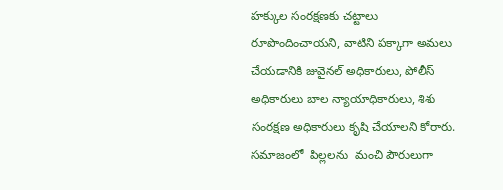హక్కుల సంరక్షణకు చట్టాలు రూపొందించాయని, వాటిని పక్కాగా అమలు చేయడానికి జువైనల్ అధికారులు, పోలీస్ అధికారులు బాల న్యాయాధికారులు, శిశు సంరక్షణ అధికారులు కృషి చేయాలని కోరారు.   సమాజంలో  పిల్లలను  మంచి పౌరులుగా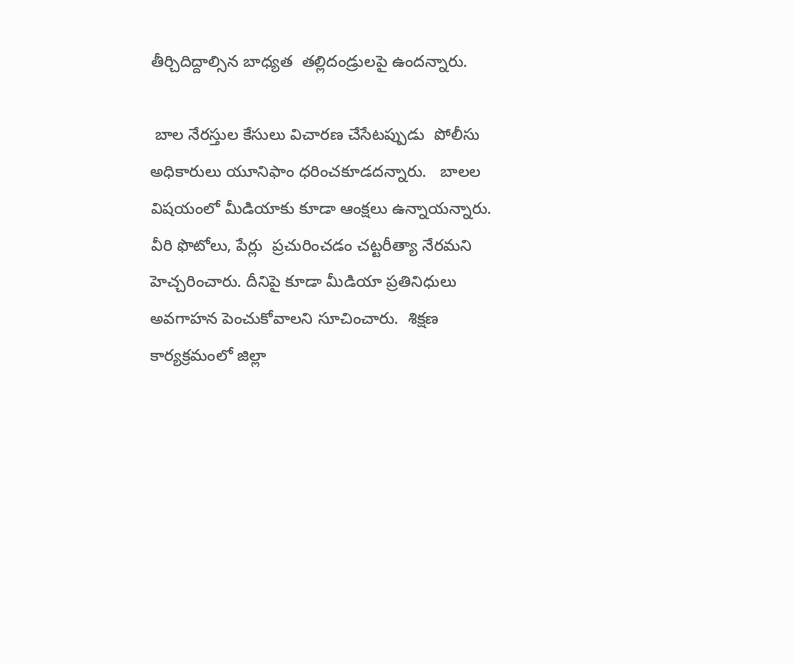తీర్చిదిద్దాల్సిన బాధ్యత  తల్లిదండ్రులపై ఉందన్నారు.

 బాల నేరస్తుల కేసులు విచారణ చేసేటప్పుడు  పోలీసు అధికారులు యూనిఫాం ధరించకూడదన్నారు.   బాలల విషయంలో మీడియాకు కూడా ఆంక్షలు ఉన్నాయన్నారు. వీరి ఫొటోలు, పేర్లు  ప్రచురించడం చట్టరీత్యా నేరమని హెచ్చరించారు. దీనిపై కూడా మీడియా ప్రతినిధులు అవగాహన పెంచుకోవాలని సూచించారు.  శిక్షణ కార్యక్రమంలో జిల్లా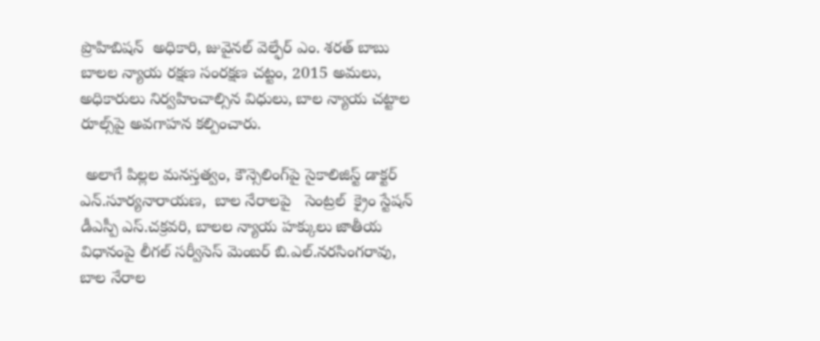ప్రొహిబిషన్  అధికారి, జువైనల్ వెల్ఫేర్ ఎం. శరత్ బాబు బాలల న్యాయ రక్షణ సంరక్షణ చట్టం, 2015 అమలు, అధికారులు నిర్వహించాల్సిన విధులు, బాల న్యాయ చట్టాల రూల్స్‌పై అవగాహన కల్పించారు.

 అలాగే పిల్లల మనస్తత్వం, కౌన్సెలింగ్‌పై సైకాలిజిస్ట్ డాక్టర్ ఎన్.సూర్యనారాయణ,  బాల నేరాలపై   సెంట్రల్  క్రైం స్టేషన్  డీఎస్పీ ఎస్.చక్రవరి, బాలల న్యాయ హక్కులు జాతీయ విధానంపై లీగల్ సర్వీసెస్ మెంబర్ బి.ఎల్.నరసింగరావు,  బాల నేరాల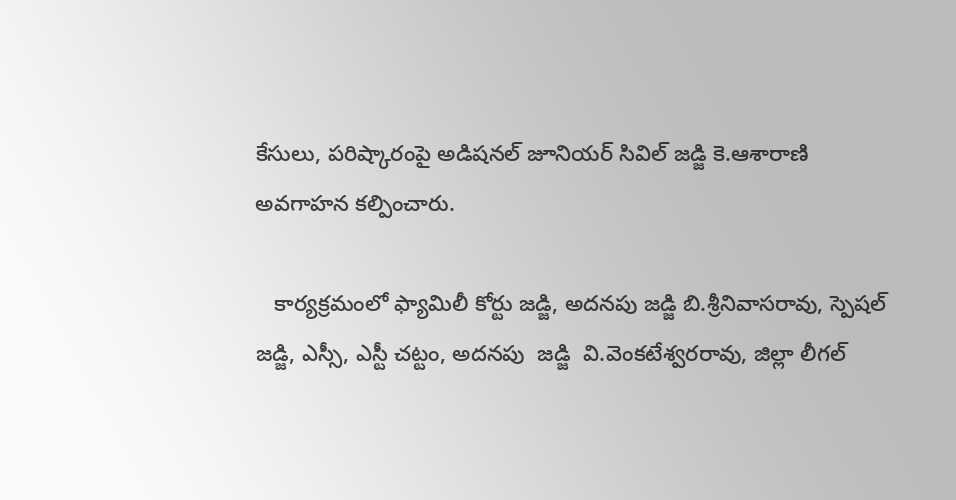కేసులు, పరిష్కారంపై అడిషనల్ జూనియర్ సివిల్ జడ్జి కె.ఆశారాణి  అవగాహన కల్పించారు.

   కార్యక్రమంలో ఫ్యామిలీ కోర్టు జడ్జి, అదనపు జడ్జి బి.శ్రీనివాసరావు, స్పెషల్ జడ్జి, ఎస్సీ, ఎస్టీ చట్టం, అదనపు  జడ్జి  వి.వెంకటేశ్వరరావు, జిల్లా లీగల్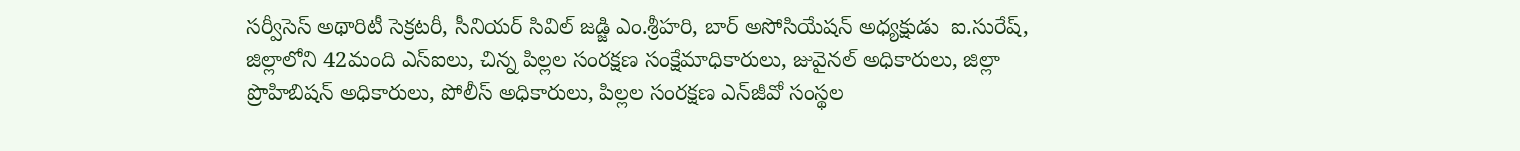సర్వీసెస్ అథారిటీ సెక్రటరీ, సీనియర్ సివిల్ జడ్జి ఎం.శ్రీహరి, బార్ అసోసియేషన్ అధ్యక్షుడు  ఐ.సురేష్,  జిల్లాలోని 42మంది ఎస్‌ఐలు, చిన్న పిల్లల సంరక్షణ సంక్షేమాధికారులు, జువైనల్ అధికారులు, జిల్లా ప్రొహిబిషన్ అధికారులు, పోలీస్ అధికారులు, పిల్లల సంరక్షణ ఎన్‌జీవో సంస్థల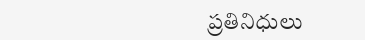ప్రతినిధులు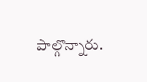పాల్గొన్నారు.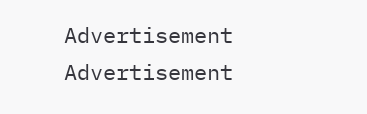Advertisement
Advertisement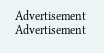Advertisement
Advertisement